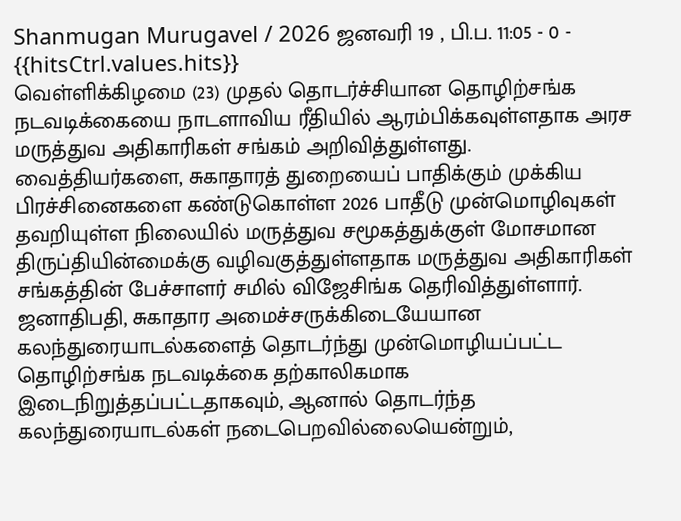Shanmugan Murugavel / 2026 ஜனவரி 19 , பி.ப. 11:05 - 0 - {{hitsCtrl.values.hits}}
வெள்ளிக்கிழமை (23) முதல் தொடர்ச்சியான தொழிற்சங்க நடவடிக்கையை நாடளாவிய ரீதியில் ஆரம்பிக்கவுள்ளதாக அரச மருத்துவ அதிகாரிகள் சங்கம் அறிவித்துள்ளது.
வைத்தியர்களை, சுகாதாரத் துறையைப் பாதிக்கும் முக்கிய பிரச்சினைகளை கண்டுகொள்ள 2026 பாதீடு முன்மொழிவுகள் தவறியுள்ள நிலையில் மருத்துவ சமூகத்துக்குள் மோசமான திருப்தியின்மைக்கு வழிவகுத்துள்ளதாக மருத்துவ அதிகாரிகள் சங்கத்தின் பேச்சாளர் சமில் விஜேசிங்க தெரிவித்துள்ளார்.
ஜனாதிபதி, சுகாதார அமைச்சருக்கிடையேயான கலந்துரையாடல்களைத் தொடர்ந்து முன்மொழியப்பட்ட தொழிற்சங்க நடவடிக்கை தற்காலிகமாக இடைநிறுத்தப்பட்டதாகவும், ஆனால் தொடர்ந்த கலந்துரையாடல்கள் நடைபெறவில்லையென்றும்,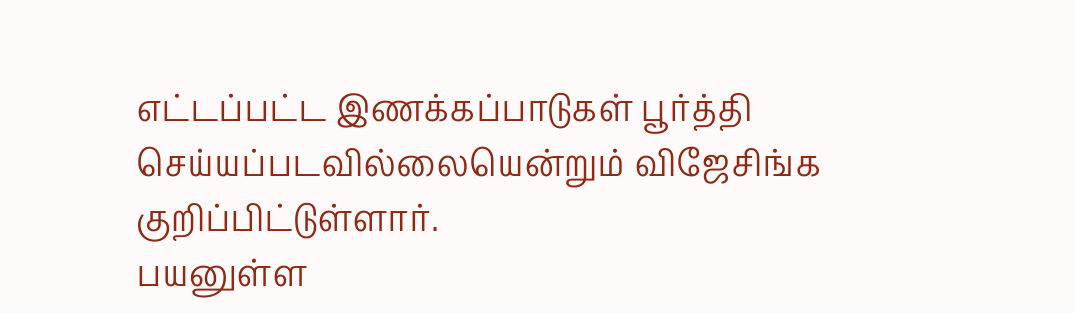எட்டப்பட்ட இணக்கப்பாடுகள் பூர்த்தி செய்யப்படவில்லையென்றும் விஜேசிங்க குறிப்பிட்டுள்ளார்.
பயனுள்ள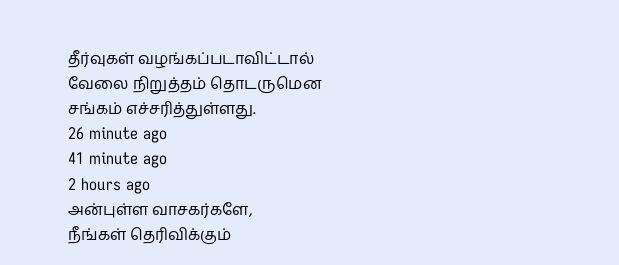தீர்வுகள் வழங்கப்படாவிட்டால் வேலை நிறுத்தம் தொடருமென சங்கம் எச்சரித்துள்ளது.
26 minute ago
41 minute ago
2 hours ago
அன்புள்ள வாசகர்களே,
நீங்கள் தெரிவிக்கும்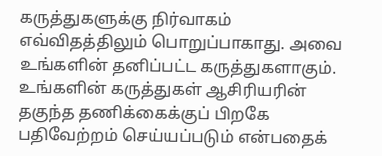கருத்துகளுக்கு நிர்வாகம் எவ்விதத்திலும் பொறுப்பாகாது. அவை உங்களின் தனிப்பட்ட கருத்துகளாகும். உங்களின் கருத்துகள் ஆசிரியரின் தகுந்த தணிக்கைக்குப் பிறகே பதிவேற்றம் செய்யப்படும் என்பதைக்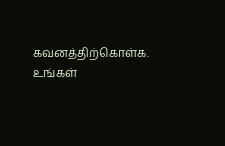கவனத்திற்கொள்க. உங்கள்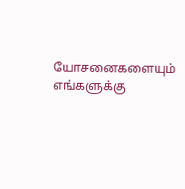யோசனைகளையும் எங்களுக்கு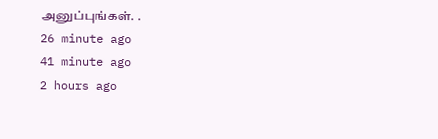அனுப்புங்கள். .
26 minute ago
41 minute ago
2 hours ago